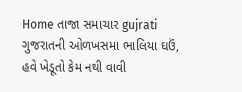Home તાજા સમાચાર gujrati ગુજરાતની ઓળખસમા ભાલિયા ઘઉં, હવે ખેડૂતો કેમ નથી વાવી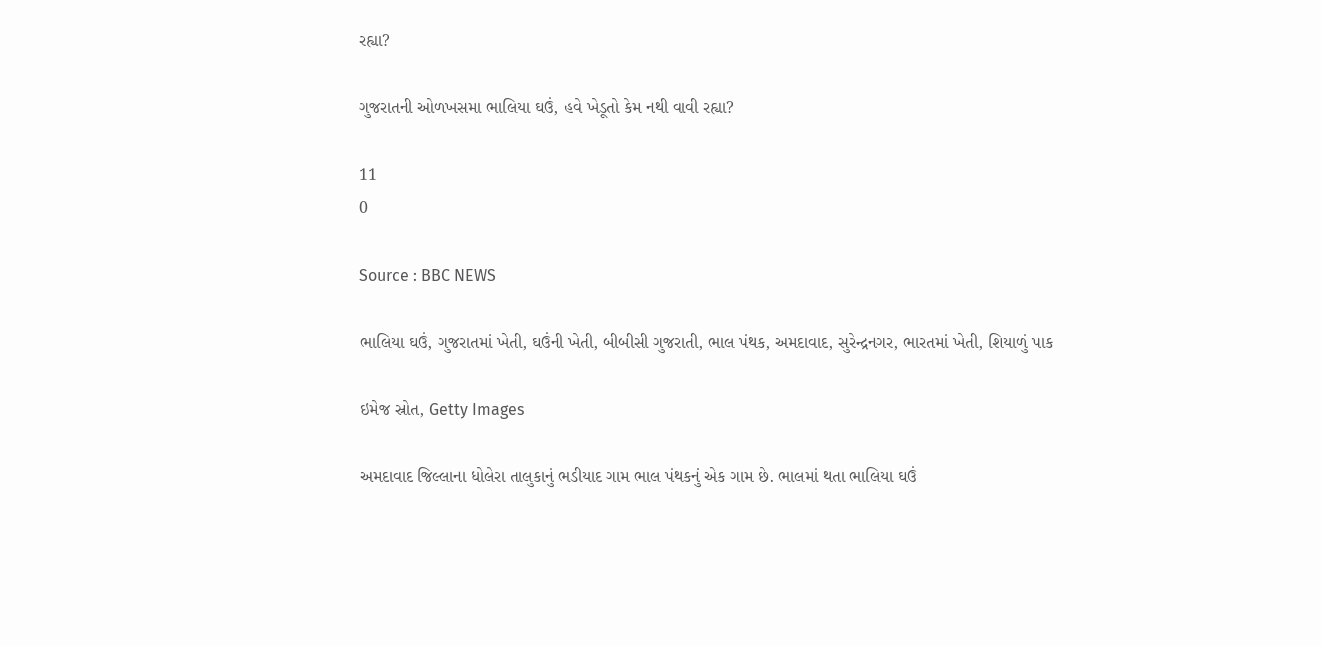રહ્યા?

ગુજરાતની ઓળખસમા ભાલિયા ઘઉં, હવે ખેડૂતો કેમ નથી વાવી રહ્યા?

11
0

Source : BBC NEWS

ભાલિયા ઘઉં, ગુજરાતમાં ખેતી, ઘઉંની ખેતી, બીબીસી ગુજરાતી, ભાલ પંથક, અમદાવાદ, સુરેન્દ્રનગર, ભારતમાં ખેતી, શિયાળું પાક

ઇમેજ સ્રોત, Getty Images

અમદાવાદ જિલ્લાના ધોલેરા તાલુકાનું ભડીયાદ ગામ ભાલ પંથકનું એક ગામ છે. ભાલમાં થતા ભાલિયા ઘઉં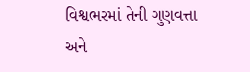વિશ્વભરમાં તેની ગુણવત્તા અને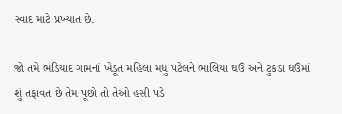સ્વાદ માટે પ્રખ્યાત છે.

જો તમે ભડિયાદ ગામનાં ખેડૂત મહિલા મધુ પટેલને ભાલિયા ઘઉં અને ટુકડા ઘઉંમાં શું તફાવત છે તેમ પૂછો તો તેઓ હસી પડે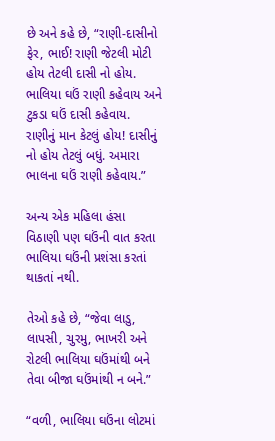છે અને કહે છે, “રાણી-દાસીનો ફેર, ભાઈ! રાણી જેટલી મોટી હોય તેટલી દાસી નો હોય. ભાલિયા ઘઉં રાણી કહેવાય અને ટુકડા ઘઉં દાસી કહેવાય. રાણીનું માન કેટલું હોય! દાસીનું નો હોય તેટલું બધું. અમારા ભાલના ઘઉં રાણી કહેવાય.”

અન્ય એક મહિલા હંસા વિઠાણી પણ ઘઉંની વાત કરતા ભાલિયા ઘઉંની પ્રશંસા કરતાં થાકતાં નથી.

તેઓ કહે છે, “જેવા લાડુ, લાપસી, ચુરમુ, ભાખરી અને રોટલી ભાલિયા ઘઉંમાંથી બને તેવા બીજા ઘઉંમાંથી ન બને.”

“વળી, ભાલિયા ઘઉંના લોટમાં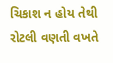ચિકાશ ન હોય તેથી રોટલી વણતી વખતે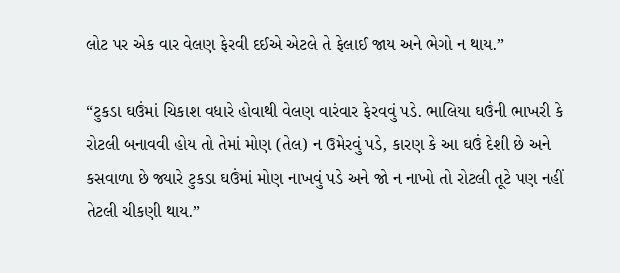લોટ પર એક વાર વેલણ ફેરવી દઈએ એટલે તે ફેલાઈ જાય અને ભેગો ન થાય.”

“ટુકડા ઘઉંમાં ચિકાશ વધારે હોવાથી વેલણ વારંવાર ફેરવવું પડે. ભાલિયા ઘઉંની ભાખરી કે રોટલી બનાવવી હોય તો તેમાં મોણ (તેલ) ન ઉમેરવું પડે, કારણ કે આ ઘઉં દેશી છે અને કસવાળા છે જ્યારે ટુકડા ઘઉંમાં મોણ નાખવું પડે અને જો ન નાખો તો રોટલી તૂટે પણ નહીં તેટલી ચીકણી થાય.”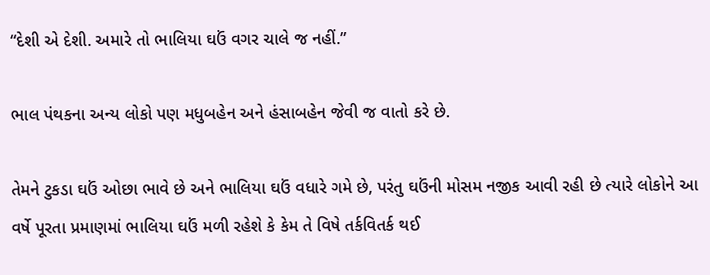“દેશી એ દેશી. અમારે તો ભાલિયા ઘઉં વગર ચાલે જ નહીં.”

ભાલ પંથકના અન્ય લોકો પણ મધુબહેન અને હંસાબહેન જેવી જ વાતો કરે છે.

તેમને ટુકડા ઘઉં ઓછા ભાવે છે અને ભાલિયા ઘઉં વધારે ગમે છે, પરંતુ ઘઉંની મોસમ નજીક આવી રહી છે ત્યારે લોકોને આ વર્ષે પૂરતા પ્રમાણમાં ભાલિયા ઘઉં મળી રહેશે કે કેમ તે વિષે તર્કવિતર્ક થઈ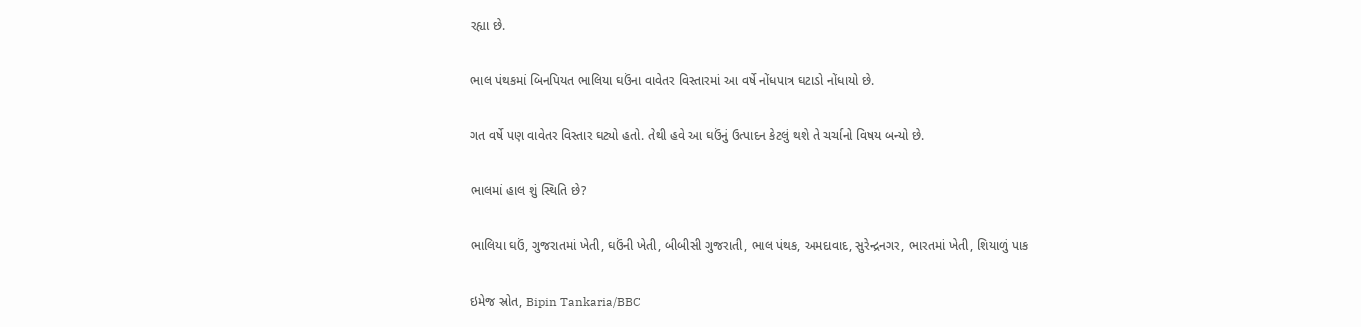રહ્યા છે.

ભાલ પંથકમાં બિનપિયત ભાલિયા ઘઉંના વાવેતર વિસ્તારમાં આ વર્ષે નોંધપાત્ર ઘટાડો નોંધાયો છે.

ગત વર્ષે પણ વાવેતર વિસ્તાર ઘટ્યો હતો. તેથી હવે આ ઘઉંનું ઉત્પાદન કેટલું થશે તે ચર્ચાનો વિષય બન્યો છે.

ભાલમાં હાલ શું સ્થિતિ છે?

ભાલિયા ઘઉં, ગુજરાતમાં ખેતી, ઘઉંની ખેતી, બીબીસી ગુજરાતી, ભાલ પંથક, અમદાવાદ, સુરેન્દ્રનગર, ભારતમાં ખેતી, શિયાળું પાક

ઇમેજ સ્રોત, Bipin Tankaria/BBC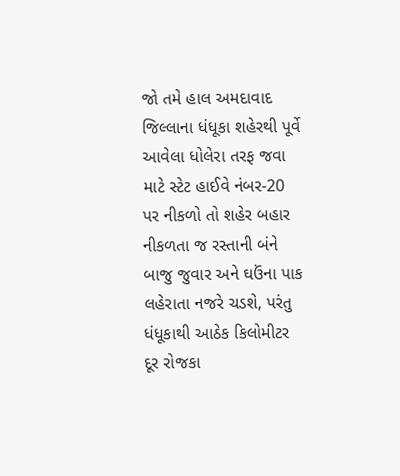જો તમે હાલ અમદાવાદ જિલ્લાના ધંધૂકા શહેરથી પૂર્વે આવેલા ધોલેરા તરફ જવા માટે સ્ટેટ હાઈવે નંબર-20 પર નીકળો તો શહેર બહાર નીકળતા જ રસ્તાની બંને બાજુ જુવાર અને ઘઉંના પાક લહેરાતા નજરે ચડશે, પરંતુ ધંધૂકાથી આઠેક કિલોમીટર દૂર રોજકા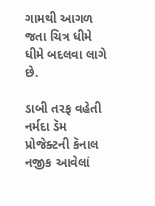ગામથી આગળ જતા ચિત્ર ધીમે ધીમે બદલવા લાગે છે.

ડાબી તરફ વહેતી નર્મદા ડૅમ પ્રોજેક્ટની કૅનાલ નજીક આવેલાં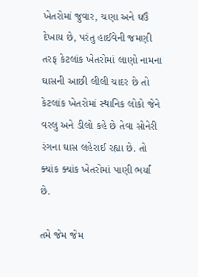ખેતરોમાં જુવાર, ચણા અને ઘઉં દેખાય છે, પરંતુ હાઈવેની જમણી તરફ કેટલાંક ખેતરોમાં લાણો નામના ઘાસની આછી લીલી ચાદર છે તો કેટલાંક ખેતરોમાં સ્થાનિક લોકો જેને વરલુ અને ડીલો કહે છે તેવા સોનેરી રંગના ઘાસ લહેરાઈ રહ્યા છે. તો ક્યાંક ક્યાંક ખેતરોમાં પાણી ભર્યાં છે.

તમે જેમ જેમ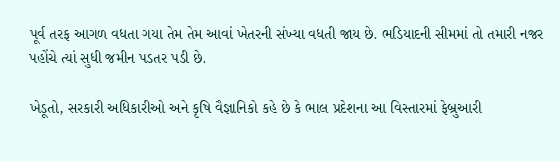પૂર્વ તરફ આગળ વધતા ગયા તેમ તેમ આવાં ખેતરની સંખ્યા વધતી જાય છે. ભડિયાદની સીમમાં તો તમારી નજર પહોંચે ત્યાં સુધી જમીન પડતર પડી છે.

ખેડૂતો, સરકારી અધિકારીઓ અને કૃષિ વૈજ્ઞાનિકો કહે છે કે ભાલ પ્રદેશના આ વિસ્તારમાં ફેબ્રુઆરી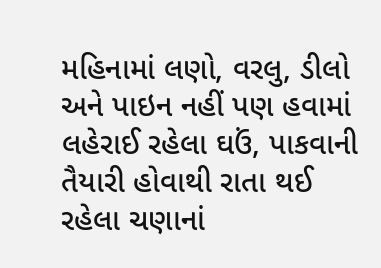મહિનામાં લણો, વરલુ, ડીલો અને પાઇન નહીં પણ હવામાં લહેરાઈ રહેલા ઘઉં, પાકવાની તૈયારી હોવાથી રાતા થઈ રહેલા ચણાનાં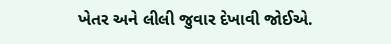ખેતર અને લીલી જુવાર દેખાવી જોઈએ.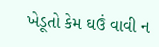ખેડૂતો કેમ ઘઉં વાવી ન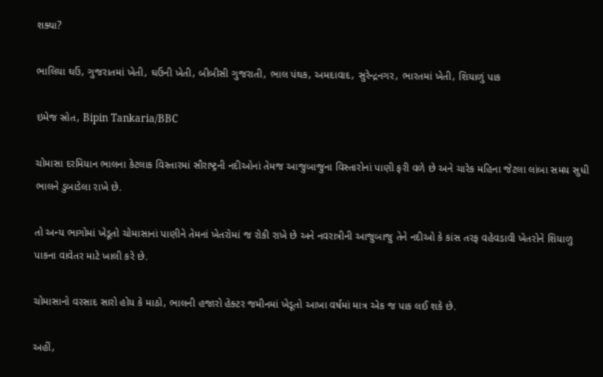શક્યા?

ભાલિયા ઘઉં, ગુજરાતમાં ખેતી, ઘઉંની ખેતી, બીબીસી ગુજરાતી, ભાલ પંથક, અમદાવાદ, સુરેન્દ્રનગર, ભારતમાં ખેતી, શિયાળું પાક

ઇમેજ સ્રોત, Bipin Tankaria/BBC

ચોમાસા દરમિયાન ભાલના કેટલાક વિસ્તારમાં સૌરાષ્ટ્રની નદીઓનાં તેમજ આજુબાજુના વિસ્તારોનાં પાણી ફરી વળે છે અને ચારેક મહિના જેટલા લાંબા સમય સુધી ભાલને ડુબાડેલા રાખે છે.

તો અન્ય ભાગોમાં ખેડૂતો ચોમાસાનાં પાણીને તેમનાં ખેતરોમાં જ રોકી રાખે છે અને નવરાત્રીની આજુબાજુ તેને નદીઓ કે કાંસ તરફ વહેવડાવી ખેતરોને શિયાળુ પાકના વાવેતર માટે ખાલી કરે છે.

ચોમાસાનો વરસાદ સારો હોય કે માઠો, ભાલની હજારો હેક્ટર જમીનમાં ખેડૂતો આખા વર્ષમાં માત્ર એક જ પાક લઈ શકે છે.

અહીં,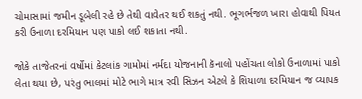ચોમાસામાં જમીન ડૂબેલી રહે છે તેથી વાવેતર થઈ શકતું નથી. ભૂગર્ભજળ ખારા હોવાથી પિયત કરી ઉનાળા દરમિયાન પણ પાકો લઈ શકાતા નથી.

જોકે તાજેતરનાં વર્ષોમાં કેટલાંક ગામોમાં નર્મદા યોજનાની કૅનાલો પહોંચતા લોકો ઉનાળામાં પાકો લેતા થયા છે, પરંતુ ભાલમાં મોટે ભાગે માત્ર રવી સિઝન એટલે કે શિયાળા દરમિયાન જ વ્યાપક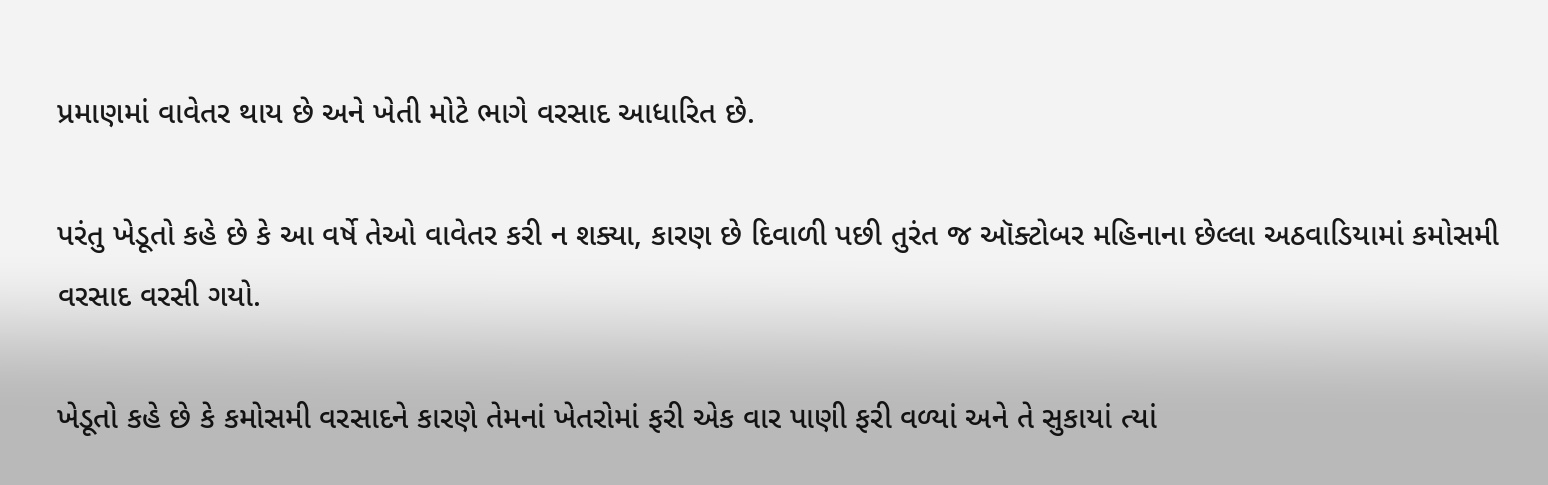પ્રમાણમાં વાવેતર થાય છે અને ખેતી મોટે ભાગે વરસાદ આધારિત છે.

પરંતુ ખેડૂતો કહે છે કે આ વર્ષે તેઓ વાવેતર કરી ન શક્યા, કારણ છે દિવાળી પછી તુરંત જ ઑક્ટોબર મહિનાના છેલ્લા અઠવાડિયામાં કમોસમી વરસાદ વરસી ગયો.

ખેડૂતો કહે છે કે કમોસમી વરસાદને કારણે તેમનાં ખેતરોમાં ફરી એક વાર પાણી ફરી વળ્યાં અને તે સુકાયાં ત્યાં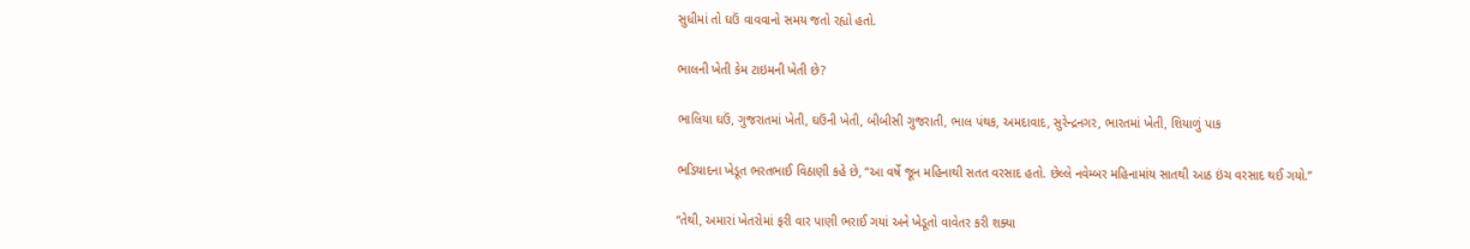સુધીમાં તો ઘઉં વાવવાનો સમય જતો રહ્યો હતો.

ભાલની ખેતી કેમ ટાઇમની ખેતી છે?

ભાલિયા ઘઉં, ગુજરાતમાં ખેતી, ઘઉંની ખેતી, બીબીસી ગુજરાતી, ભાલ પંથક, અમદાવાદ, સુરેન્દ્રનગર, ભારતમાં ખેતી, શિયાળું પાક

ભડિયાદના ખેડૂત ભરતભાઈ વિઠાણી કહે છે, “આ વર્ષે જૂન મહિનાથી સતત વરસાદ હતો. છેલ્લે નવેમ્બર મહિનામાંય સાતથી આઠ ઇંચ વરસાદ થઈ ગયો.”

“તેથી, અમારાં ખેતરોમાં ફરી વાર પાણી ભરાઈ ગયાં અને ખેડૂતો વાવેતર કરી શક્યા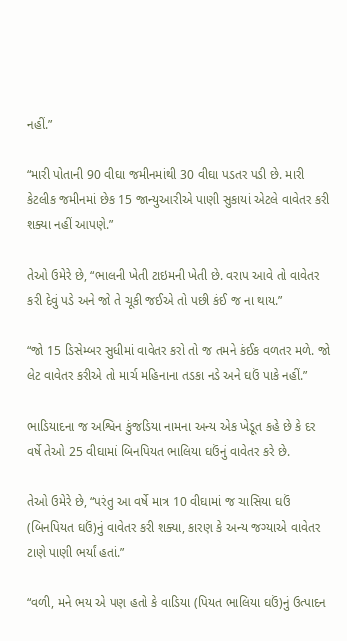નહીં.”

“મારી પોતાની 90 વીઘા જમીનમાંથી 30 વીઘા પડતર પડી છે. મારી કેટલીક જમીનમાં છેક 15 જાન્યુઆરીએ પાણી સુકાયાં એટલે વાવેતર કરી શક્યા નહીં આપણે.”

તેઓ ઉમેરે છે, “ભાલની ખેતી ટાઇમની ખેતી છે. વરાપ આવે તો વાવેતર કરી દેવું પડે અને જો તે ચૂકી જઈએ તો પછી કંઈ જ ના થાય.”

“જો 15 ડિસેમ્બર સુધીમાં વાવેતર કરો તો જ તમને કંઈક વળતર મળે. જો લેટ વાવેતર કરીએ તો માર્ચ મહિનાના તડકા નડે અને ઘઉં પાકે નહીં.”

ભાડિયાદના જ અશ્વિન કુંજડિયા નામના અન્ય એક ખેડૂત કહે છે કે દર વર્ષે તેઓ 25 વીઘામાં બિનપિયત ભાલિયા ઘઉંનું વાવેતર કરે છે.

તેઓ ઉમેરે છે, “પરંતુ આ વર્ષે માત્ર 10 વીઘામાં જ ચાસિયા ઘઉં (બિનપિયત ઘઉં)નું વાવેતર કરી શક્યા, કારણ કે અન્ય જગ્યાએ વાવેતર ટાણે પાણી ભર્યાં હતાં.”

“વળી, મને ભય એ પણ હતો કે વાડિયા (પિયત ભાલિયા ઘઉં)નું ઉત્પાદન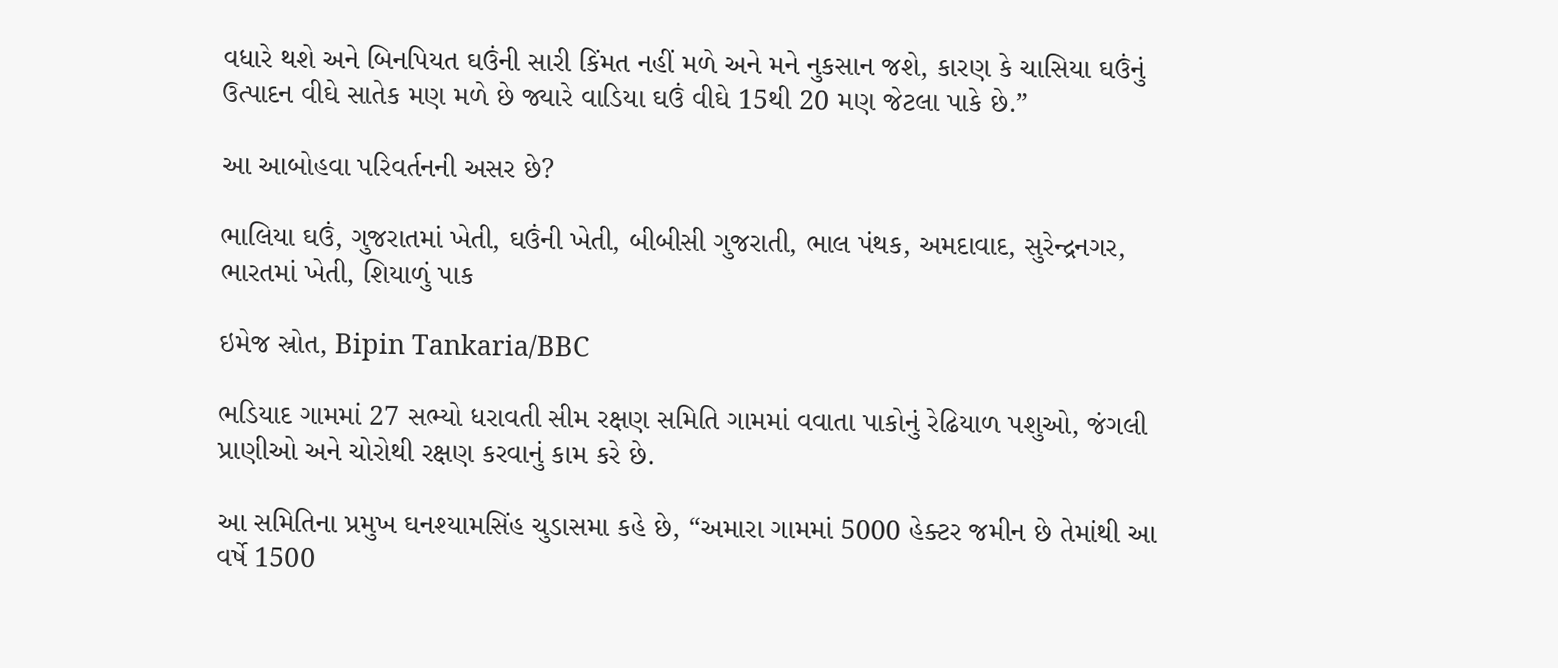વધારે થશે અને બિનપિયત ઘઉંની સારી કિંમત નહીં મળે અને મને નુકસાન જશે, કારણ કે ચાસિયા ઘઉંનું ઉત્પાદન વીઘે સાતેક મણ મળે છે જ્યારે વાડિયા ઘઉં વીઘે 15થી 20 મણ જેટલા પાકે છે.”

આ આબોહવા પરિવર્તનની અસર છે?

ભાલિયા ઘઉં, ગુજરાતમાં ખેતી, ઘઉંની ખેતી, બીબીસી ગુજરાતી, ભાલ પંથક, અમદાવાદ, સુરેન્દ્રનગર, ભારતમાં ખેતી, શિયાળું પાક

ઇમેજ સ્રોત, Bipin Tankaria/BBC

ભડિયાદ ગામમાં 27 સભ્યો ધરાવતી સીમ રક્ષણ સમિતિ ગામમાં વવાતા પાકોનું રેઢિયાળ પશુઓ, જંગલી પ્રાણીઓ અને ચોરોથી રક્ષણ કરવાનું કામ કરે છે.

આ સમિતિના પ્રમુખ ઘનશ્યામસિંહ ચુડાસમા કહે છે, “અમારા ગામમાં 5000 હેક્ટર જમીન છે તેમાંથી આ વર્ષે 1500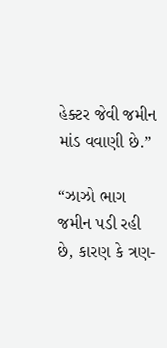હેક્ટર જેવી જમીન માંડ વવાણી છે.”

“ઝાઝો ભાગ જમીન પડી રહી છે, કારણ કે ત્રણ-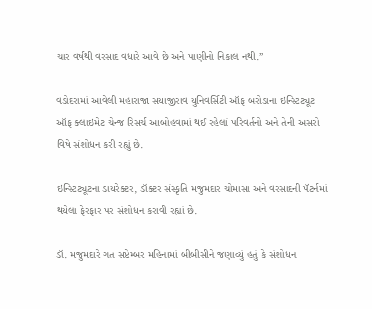ચાર વર્ષથી વરસાદ વધારે આવે છે અને પાણીનો નિકાલ નથી.”

વડોદરામાં આવેલી મહારાજા સયાજીરાવ યુનિવર્સિટી ઑફ બરોડાના ઇન્સ્ટિટ્યૂટ ઑફ ક્લાઇમેટ ચેન્જ રિસર્ચ આબોહવામાં થઈ રહેલાં પરિવર્તનો અને તેની અસરો વિષે સંશોધન કરી રહ્યું છે.

ઇન્સ્ટિટ્યૂટના ડાયરેક્ટર, ડૉક્ટર સંસ્કૃતિ મજુમદાર ચોમાસા અને વરસાદની પૅટર્નમાં થયેલા ફેરફાર પર સંશોધન કરાવી રહ્યાં છે.

ડૉ. મજુમદારે ગત સપ્ટેમ્બર મહિનામાં બીબીસીને જણાવ્યું હતું કે સંશોધન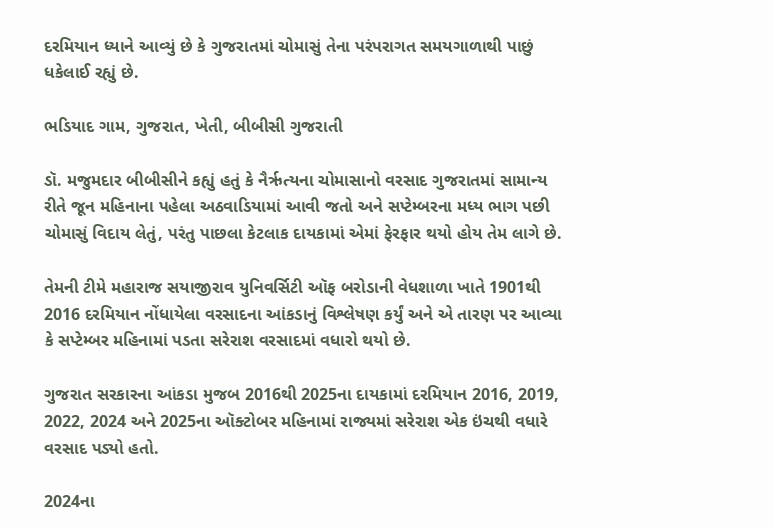દરમિયાન ધ્યાને આવ્યું છે કે ગુજરાતમાં ચોમાસું તેના પરંપરાગત સમયગાળાથી પાછું ધકેલાઈ રહ્યું છે.

ભડિયાદ ગામ, ગુજરાત, ખેતી, બીબીસી ગુજરાતી

ડૉ. મજુમદાર બીબીસીને કહ્યું હતું કે નૈર્ઋત્યના ચોમાસાનો વરસાદ ગુજરાતમાં સામાન્ય રીતે જૂન મહિનાના પહેલા અઠવાડિયામાં આવી જતો અને સપ્ટેમ્બરના મધ્ય ભાગ પછી ચોમાસું વિદાય લેતું, પરંતુ પાછલા કેટલાક દાયકામાં એમાં ફેરફાર થયો હોય તેમ લાગે છે.

તેમની ટીમે મહારાજ સયાજીરાવ યુનિવર્સિટી ઑફ બરોડાની વેધશાળા ખાતે 1901થી 2016 દરમિયાન નોંધાયેલા વરસાદના આંકડાનું વિશ્લેષણ કર્યું અને એ તારણ પર આવ્યા કે સપ્ટેમ્બર મહિનામાં પડતા સરેરાશ વરસાદમાં વધારો થયો છે.

ગુજરાત સરકારના આંકડા મુજબ 2016થી 2025ના દાયકામાં દરમિયાન 2016, 2019, 2022, 2024 અને 2025ના ઑક્ટોબર મહિનામાં રાજ્યમાં સરેરાશ એક ઇંચથી વધારે વરસાદ પડ્યો હતો.

2024ના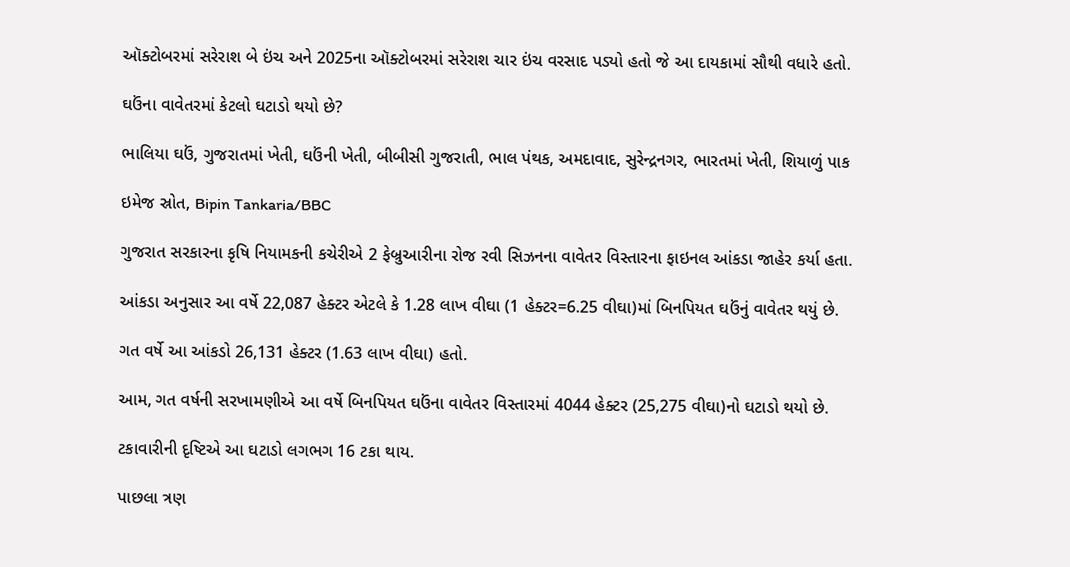ઑક્ટોબરમાં સરેરાશ બે ઇંચ અને 2025ના ઑક્ટોબરમાં સરેરાશ ચાર ઇંચ વરસાદ પડ્યો હતો જે આ દાયકામાં સૌથી વધારે હતો.

ઘઉંના વાવેતરમાં કેટલો ઘટાડો થયો છે?

ભાલિયા ઘઉં, ગુજરાતમાં ખેતી, ઘઉંની ખેતી, બીબીસી ગુજરાતી, ભાલ પંથક, અમદાવાદ, સુરેન્દ્રનગર, ભારતમાં ખેતી, શિયાળું પાક

ઇમેજ સ્રોત, Bipin Tankaria/BBC

ગુજરાત સરકારના કૃષિ નિયામકની કચેરીએ 2 ફેબ્રુઆરીના રોજ રવી સિઝનના વાવેતર વિસ્તારના ફાઇનલ આંકડા જાહેર કર્યા હતા.

આંકડા અનુસાર આ વર્ષે 22,087 હેક્ટર એટલે કે 1.28 લાખ વીઘા (1 હેક્ટર=6.25 વીઘા)માં બિનપિયત ઘઉંનું વાવેતર થયું છે.

ગત વર્ષે આ આંકડો 26,131 હેક્ટર (1.63 લાખ વીઘા) હતો.

આમ, ગત વર્ષની સરખામણીએ આ વર્ષે બિનપિયત ઘઉંના વાવેતર વિસ્તારમાં 4044 હેક્ટર (25,275 વીઘા)નો ઘટાડો થયો છે.

ટકાવારીની દૃષ્ટિએ આ ઘટાડો લગભગ 16 ટકા થાય.

પાછલા ત્રણ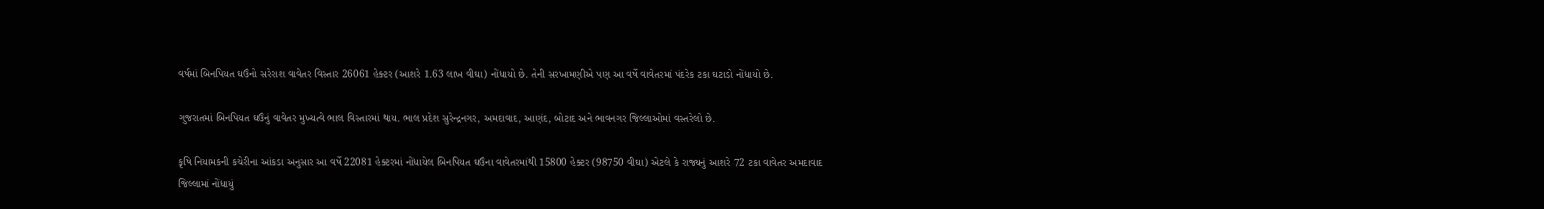વર્ષમાં બિનપિયત ઘઉંનો સરેરાશ વાવેતર વિસ્તાર 26061 હેક્ટર (આશરે 1.63 લાખ વીઘા) નોંધાયો છે. તેની સરખામણીએ પણ આ વર્ષે વાવેતરમાં પંદરેક ટકા ઘટાડો નોંધાયો છે.

ગુજરાતમાં બિનપિયત ઘઉંનું વાવેતર મુખ્યત્વે ભાલ વિસ્તારમાં થાય. ભાલ પ્રદેશ સુરેન્દ્રનગર, અમદાવાદ, આણંદ, બોટાદ અને ભાવનગર જિલ્લાઓમાં વસ્તરેલો છે.

કૃષિ નિયામકની કચેરીના આંકડા અનુસાર આ વર્ષે 22081 હેક્ટરમાં નોંધાયેલ બિનપિયત ઘઉંના વાવેતરમાંથી 15800 હેક્ટર (98750 વીઘા) એટલે કે રાજ્યનું આશરે 72 ટકા વાવેતર અમદાવાદ જિલ્લામાં નોંધાયું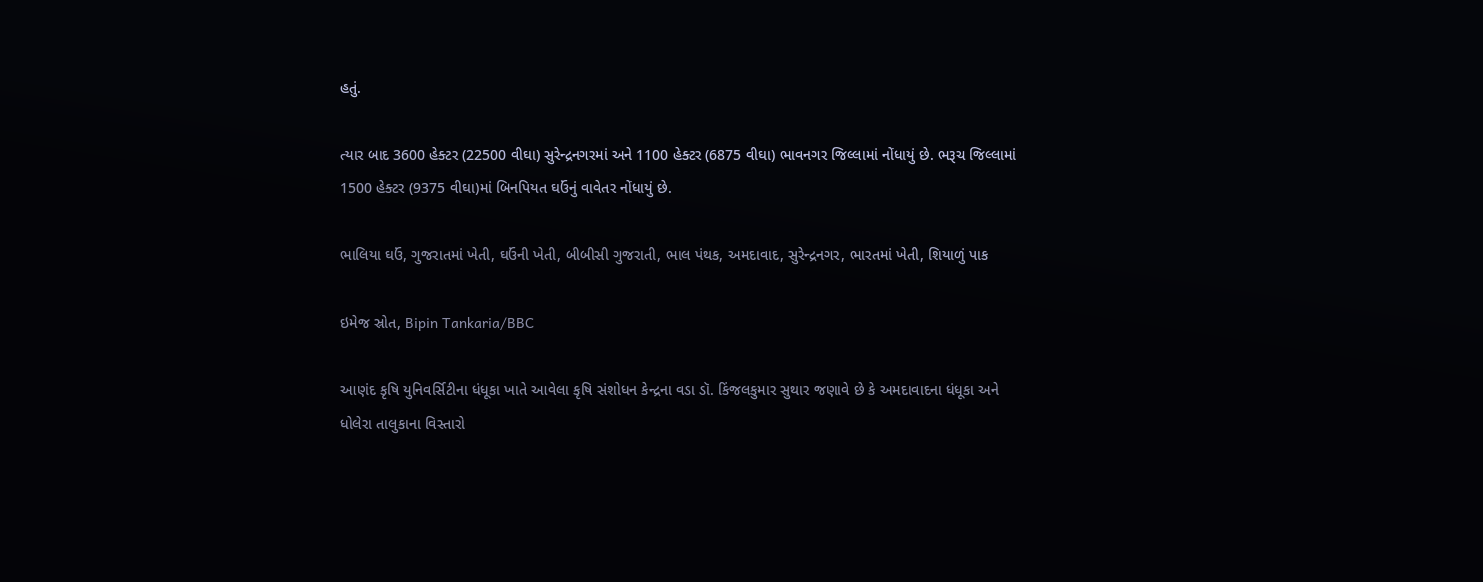હતું.

ત્યાર બાદ 3600 હેક્ટર (22500 વીઘા) સુરેન્દ્રનગરમાં અને 1100 હેક્ટર (6875 વીઘા) ભાવનગર જિલ્લામાં નોંધાયું છે. ભરૂચ જિલ્લામાં 1500 હેક્ટર (9375 વીઘા)માં બિનપિયત ઘઉંનું વાવેતર નોંધાયું છે.

ભાલિયા ઘઉં, ગુજરાતમાં ખેતી, ઘઉંની ખેતી, બીબીસી ગુજરાતી, ભાલ પંથક, અમદાવાદ, સુરેન્દ્રનગર, ભારતમાં ખેતી, શિયાળું પાક

ઇમેજ સ્રોત, Bipin Tankaria/BBC

આણંદ કૃષિ યુનિવર્સિટીના ધંધૂકા ખાતે આવેલા કૃષિ સંશોધન કેન્દ્રના વડા ડૉ. કિંજલકુમાર સુથાર જણાવે છે કે અમદાવાદના ધંધૂકા અને ધોલેરા તાલુકાના વિસ્તારો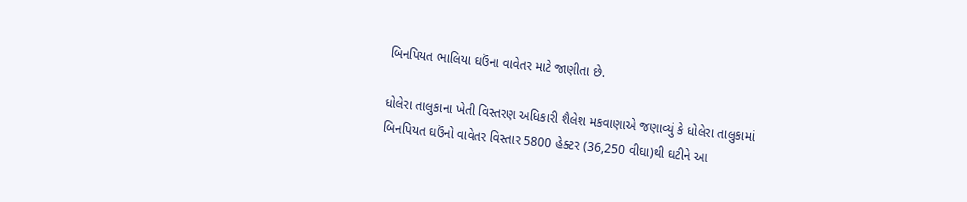બિનપિયત ભાલિયા ઘઉંના વાવેતર માટે જાણીતા છે.

ધોલેરા તાલુકાના ખેતી વિસ્તરણ અધિકારી શૈલેશ મકવાણાએ જણાવ્યું કે ધોલેરા તાલુકામાં બિનપિયત ઘઉંનો વાવેતર વિસ્તાર 5800 હેક્ટર (36,250 વીઘા)થી ઘટીને આ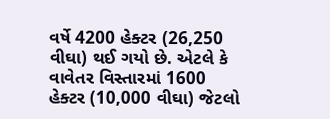વર્ષે 4200 હેક્ટર (26,250 વીઘા) થઈ ગયો છે. એટલે કે વાવેતર વિસ્તારમાં 1600 હેક્ટર (10,000 વીઘા) જેટલો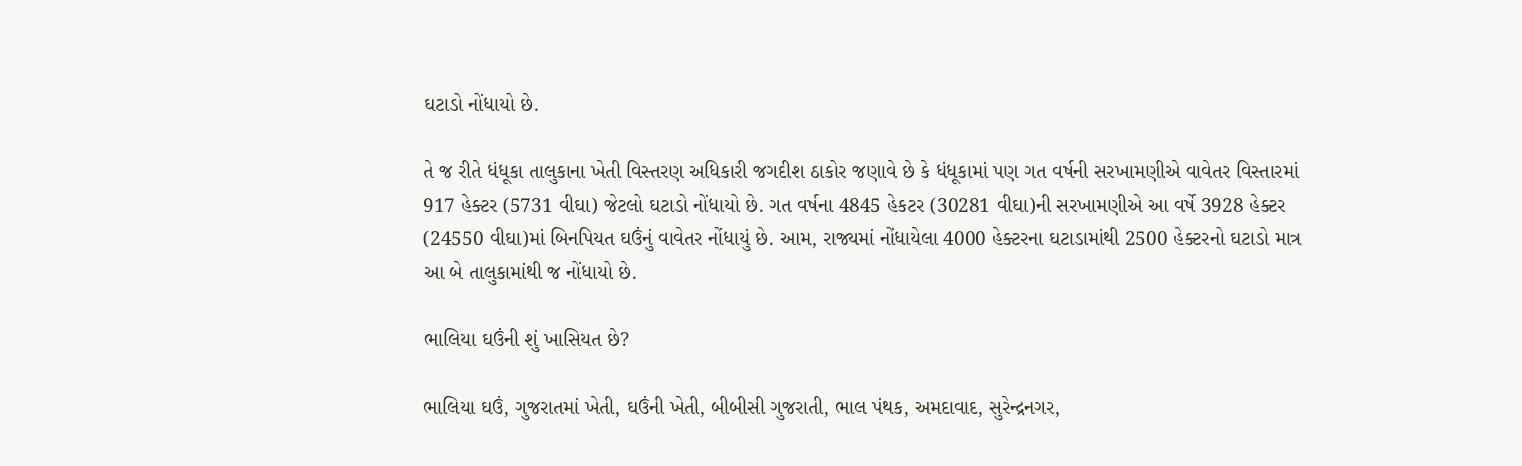ઘટાડો નોંધાયો છે.

તે જ રીતે ધંધૂકા તાલુકાના ખેતી વિસ્તરણ અધિકારી જગદીશ ઠાકોર જણાવે છે કે ધંધૂકામાં પણ ગત વર્ષની સરખામણીએ વાવેતર વિસ્તારમાં 917 હેક્ટર (5731 વીઘા) જેટલો ઘટાડો નોંધાયો છે. ગત વર્ષના 4845 હેકટર (30281 વીઘા)ની સરખામણીએ આ વર્ષે 3928 હેક્ટર (24550 વીઘા)માં બિનપિયત ઘઉંનું વાવેતર નોંધાયું છે. આમ, રાજ્યમાં નોંધાયેલા 4000 હેક્ટરના ઘટાડામાંથી 2500 હેક્ટરનો ઘટાડો માત્ર આ બે તાલુકામાંથી જ નોંધાયો છે.

ભાલિયા ઘઉંની શું ખાસિયત છે?

ભાલિયા ઘઉં, ગુજરાતમાં ખેતી, ઘઉંની ખેતી, બીબીસી ગુજરાતી, ભાલ પંથક, અમદાવાદ, સુરેન્દ્રનગર,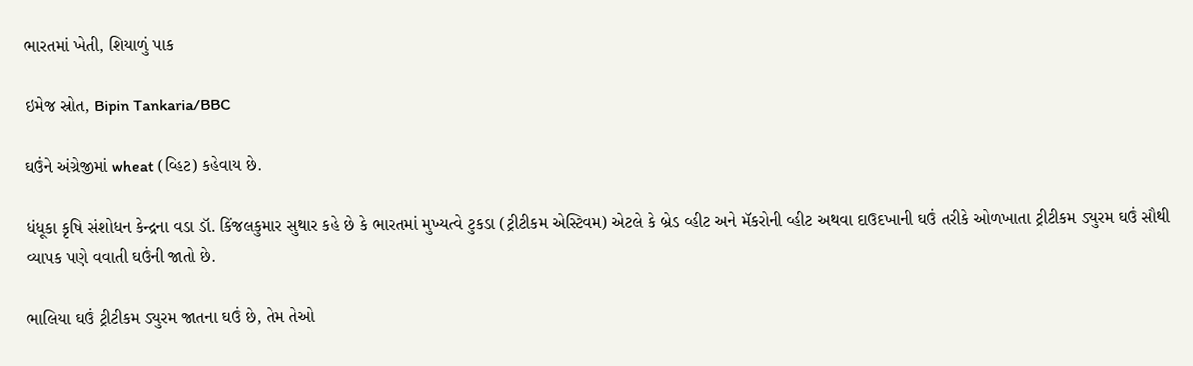ભારતમાં ખેતી, શિયાળું પાક

ઇમેજ સ્રોત, Bipin Tankaria/BBC

ઘઉંને અંગ્રેજીમાં wheat (વ્હિટ) કહેવાય છે.

ધંધૂકા કૃષિ સંશોધન કેન્દ્રના વડા ડૉ. કિંજલકુમાર સુથાર કહે છે કે ભારતમાં મુખ્યત્વે ટુકડા (ટ્રીટીકમ એસ્ટિવમ) એટલે કે બ્રેડ વ્હીટ અને મૅકરોની વ્હીટ અથવા દાઉદખાની ઘઉં તરીકે ઓળખાતા ટ્રીટીકમ ડ્યુરમ ઘઉં સૌથી વ્યાપક પણે વવાતી ઘઉંની જાતો છે.

ભાલિયા ઘઉં ટ્રીટીકમ ડ્યુરમ જાતના ઘઉં છે, તેમ તેઓ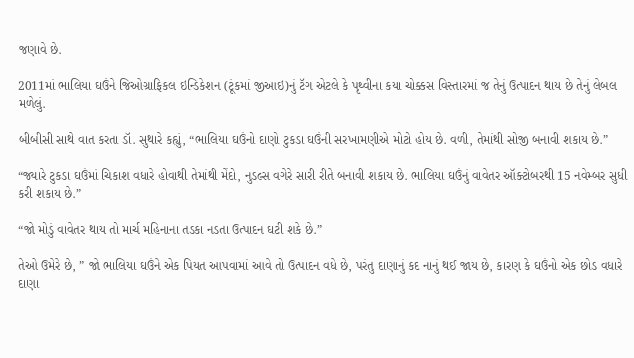જણાવે છે.

2011માં ભાલિયા ઘઉંને જિઓગ્રાફિકલ ઇન્ડિકેશન (ટૂંકમાં જીઆઇ)નું ટૅગ એટલે કે પૃથ્વીના કયા ચોક્કસ વિસ્તારમાં જ તેનું ઉત્પાદન થાય છે તેનું લેબલ મળેલું.

બીબીસી સાથે વાત કરતા ડૉ. સુથારે કહ્યું, “ભાલિયા ઘઉંનો દાણો ટુકડા ઘઉંની સરખામણીએ મોટો હોય છે. વળી, તેમાંથી સોજી બનાવી શકાય છે.”

“જ્યારે ટુકડા ઘઉંમાં ચિકાશ વધારે હોવાથી તેમાંથી મેંદો, નુડલ્સ વગેરે સારી રીતે બનાવી શકાય છે. ભાલિયા ઘઉંનું વાવેતર ઑક્ટોબરથી 15 નવેમ્બર સુધી કરી શકાય છે.”

“જો મોડું વાવેતર થાય તો માર્ચ મહિનાના તડકા નડતા ઉત્પાદન ઘટી શકે છે.”

તેઓ ઉમેરે છે, ” જો ભાલિયા ઘઉંને એક પિયત આપવામાં આવે તો ઉત્પાદન વધે છે, પરંતુ દાણાનું કદ નાનું થઈ જાય છે, કારણ કે ઘઉંનો એક છોડ વધારે દાણા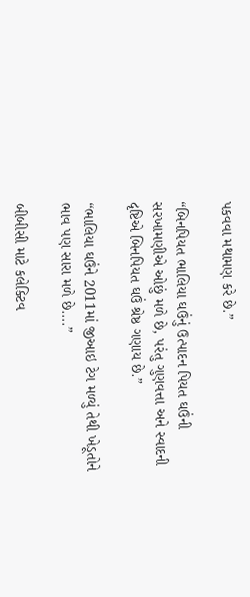પકવવા મથામણ કરે છે.”

“બિનપિયત ભાલિયા ઘઉંનું ઉત્પાદન પિયત ઘઉંની સરખામણીએ ઓછું મળે છે, પરંતુ ગુણવત્તા અને સ્વાદની દૃષ્ટિએ બિનપિયત ઘઉં શ્રેષ્ઠ ગણાય છે.”

“ભાલિયા ઘઉંને 2011માં જીઆઇ ટેગ મળ્યું તેથી ખેડૂતોને ભાવ પણ સારા મળે છે….”

બીબીસી માટે કલેક્ટિવ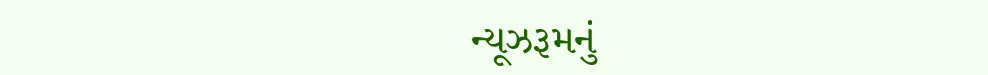ન્યૂઝરૂમનું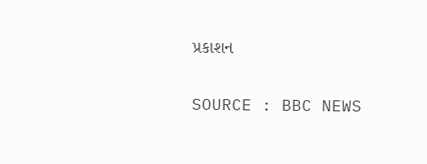પ્રકાશન

SOURCE : BBC NEWS